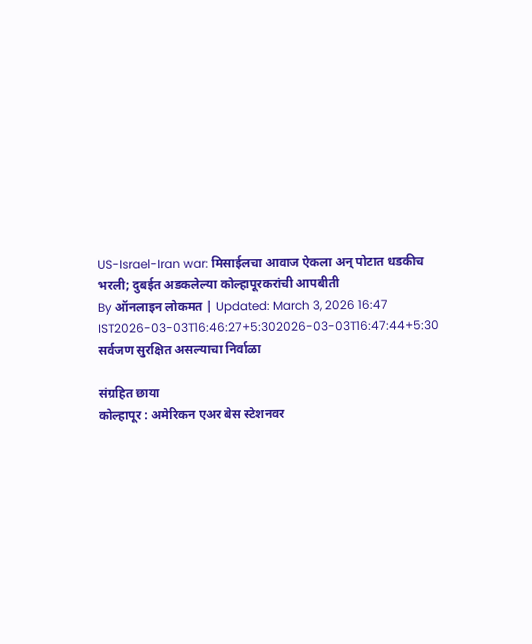US-Israel-Iran war: मिसाईलचा आवाज ऐकला अन् पोटात धडकीच भरली; दुबईत अडकलेल्या कोल्हापूरकरांची आपबीती
By ऑनलाइन लोकमत | Updated: March 3, 2026 16:47 IST2026-03-03T16:46:27+5:302026-03-03T16:47:44+5:30
सर्वजण सुरक्षित असल्याचा निर्वाळा

संग्रहित छाया
कोल्हापूर : अमेरिकन एअर बेस स्टेशनवर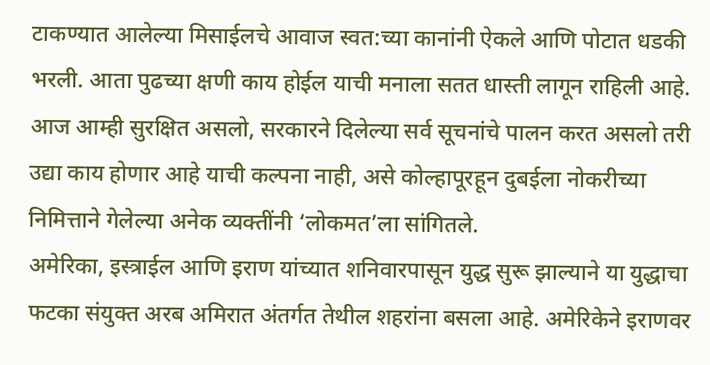टाकण्यात आलेल्या मिसाईलचे आवाज स्वत:च्या कानांनी ऐकले आणि पोटात धडकी भरली. आता पुढच्या क्षणी काय होईल याची मनाला सतत धास्ती लागून राहिली आहे. आज आम्ही सुरक्षित असलो, सरकारने दिलेल्या सर्व सूचनांचे पालन करत असलो तरी उद्या काय होणार आहे याची कल्पना नाही, असे कोल्हापूरहून दुबईला नोकरीच्या निमित्ताने गेलेल्या अनेक व्यक्तींनी ‘लोकमत’ला सांगितले.
अमेरिका, इस्त्राईल आणि इराण यांच्यात शनिवारपासून युद्ध सुरू झाल्याने या युद्धाचा फटका संयुक्त अरब अमिरात अंतर्गत तेथील शहरांना बसला आहे. अमेरिकेने इराणवर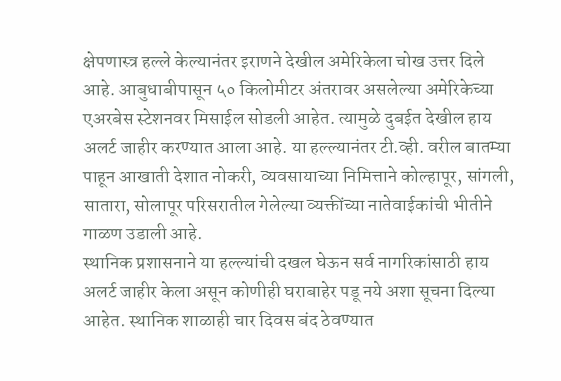क्षेपणास्त्र हल्ले केल्यानंतर इराणने देखील अमेरिकेला चोख उत्तर दिले आहे. आबुधाबीपासून ५० किलोमीटर अंतरावर असलेल्या अमेरिकेच्या एअरबेस स्टेशनवर मिसाईल सोडली आहेत. त्यामुळे दुबईत देखील हाय अलर्ट जाहीर करण्यात आला आहे. या हल्ल्यानंतर टी.व्ही. वरील बातम्या पाहून आखाती देशात नोकरी, व्यवसायाच्या निमित्ताने कोल्हापूर, सांगली, सातारा, सोलापूर परिसरातील गेलेल्या व्यक्तींच्या नातेवाईकांची भीतीने गाळण उडाली आहे.
स्थानिक प्रशासनाने या हल्ल्यांची दखल घेऊन सर्व नागरिकांसाठी हाय अलर्ट जाहीर केला असून कोणीही घराबाहेर पडू नये अशा सूचना दिल्या आहेत. स्थानिक शाळाही चार दिवस बंद ठेवण्यात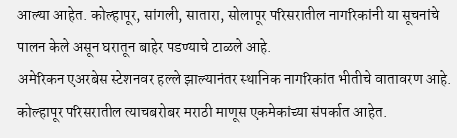आल्या आहेत. कोल्हापूर, सांगली, सातारा, सोलापूर परिसरातील नागरिकांनी या सूचनांचे पालन केले असून घरातून बाहेर पडण्याचे टाळले आहे.
अमेरिकन एअरबेस स्टेशनवर हल्ले झाल्यानंतर स्थानिक नागरिकांत भीतीचे वातावरण आहे. कोल्हापूर परिसरातील त्याचबरोबर मराठी माणूस एकमेकांच्या संपर्कात आहेत.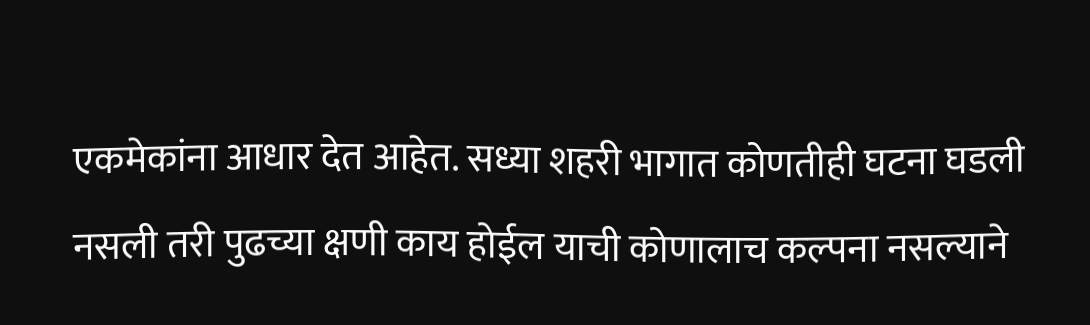एकमेकांना आधार देत आहेत. सध्या शहरी भागात कोणतीही घटना घडली नसली तरी पुढच्या क्षणी काय होईल याची कोणालाच कल्पना नसल्याने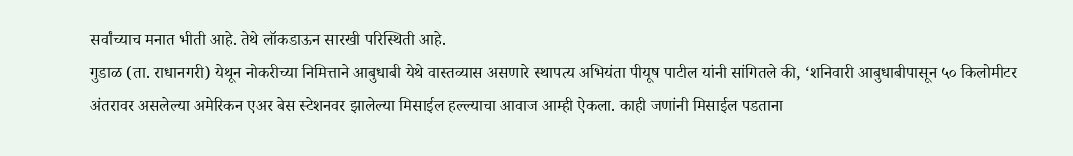सर्वांच्याच मनात भीती आहे. तेथे लॉकडाऊन सारखी परिस्थिती आहे.
गुडाळ (ता. राधानगरी) येथून नोकरीच्या निमित्ताने आबुधाबी येथे वास्तव्यास असणारे स्थापत्य अभियंता पीयूष पाटील यांनी सांगितले की, ‘शनिवारी आबुधाबीपासून ५० किलोमीटर अंतरावर असलेल्या अमेरिकन एअर बेस स्टेशनवर झालेल्या मिसाईल हल्ल्याचा आवाज आम्ही ऐकला. काही जणांनी मिसाईल पडताना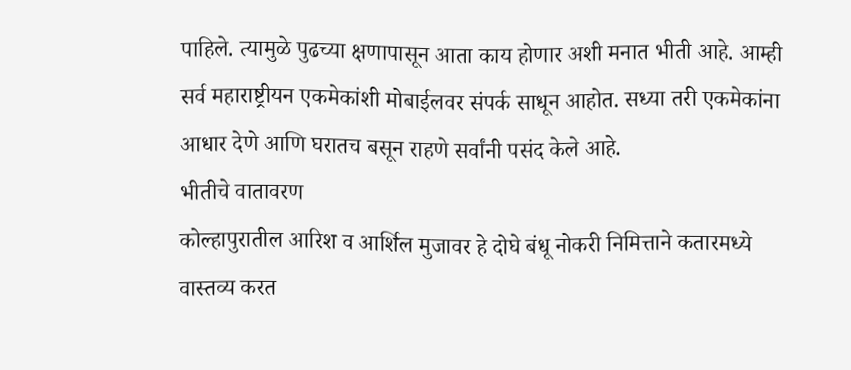पाहिले. त्यामुळे पुढच्या क्षणापासून आता काय होणार अशी मनात भीती आहे. आम्ही सर्व महाराष्ट्रीयन एकमेकांशी मोबाईलवर संपर्क साधून आहोत. सध्या तरी एकमेकांना आधार देणे आणि घरातच बसून राहणे सर्वांनी पसंद केले आहे.
भीतीचे वातावरण
कोल्हापुरातील आरिश व आर्शिल मुजावर हे दोघे बंधू नोकरी निमित्ताने कतारमध्ये वास्तव्य करत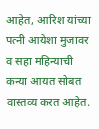आहेत, आरिश यांच्या पत्नी आयेशा मुजावर व सहा महिन्याची कन्या आयत सोबत वास्तव्य करत आहेत.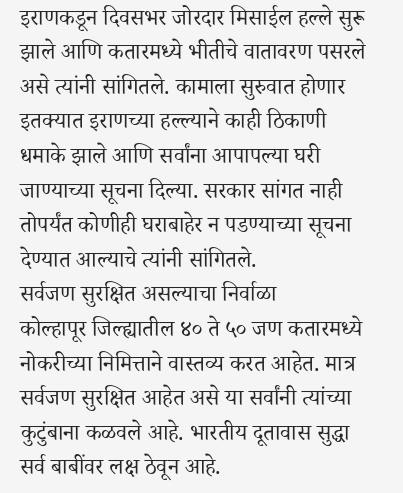इराणकडून दिवसभर जोरदार मिसाईल हल्ले सुरू झाले आणि कतारमध्ये भीतीचे वातावरण पसरले असे त्यांनी सांगितले. कामाला सुरुवात होणार इतक्यात इराणच्या हल्ल्याने काही ठिकाणी धमाके झाले आणि सर्वांना आपापल्या घरी जाण्याच्या सूचना दिल्या. सरकार सांगत नाही तोपर्यंत कोणीही घराबाहेर न पडण्याच्या सूचना देण्यात आल्याचे त्यांनी सांगितले.
सर्वजण सुरक्षित असल्याचा निर्वाळा
कोल्हापूर जिल्ह्यातील ४० ते ५० जण कतारमध्ये नोकरीच्या निमित्ताने वास्तव्य करत आहेत. मात्र सर्वजण सुरक्षित आहेत असे या सर्वांनी त्यांच्या कुटुंबाना कळवले आहे. भारतीय दूतावास सुद्धा सर्व बाबींवर लक्ष ठेवून आहे.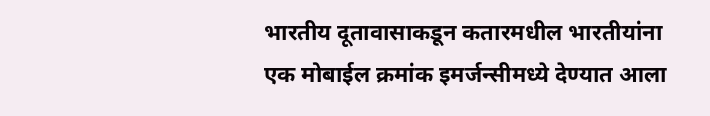भारतीय दूतावासाकडून कतारमधील भारतीयांना एक मोबाईल क्रमांक इमर्जन्सीमध्ये देण्यात आला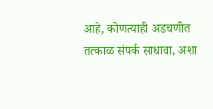आहे, कोणत्याही अडचणीत तत्काळ संपर्क साधावा, अशा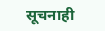सूचनाही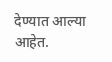देण्यात आल्या आहेत.